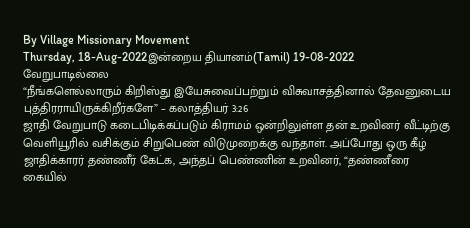By Village Missionary Movement
Thursday, 18-Aug-2022இன்றைய தியானம்(Tamil) 19-08-2022
வேறுபாடில்லை
“நீங்களெல்லாரும் கிறிஸ்து இயேசுவைப்பற்றும் விசுவாசத்தினால் தேவனுடைய புத்திரராயிருக்கிறீர்களே” – கலாத்தியர் 3:26
ஜாதி வேறுபாடு கடைபிடிக்கப்படும் கிராமம் ஒன்றிலுள்ள தன் உறவினர் வீட்டிற்கு வெளியூரில் வசிக்கும் சிறுபெண் விடுமுறைக்கு வந்தாள். அப்போது ஒரு கீழ் ஜாதிக்காரர் தண்ணீர் கேட்க, அந்தப் பெண்ணின் உறவினர், “தண்ணீரை கையில்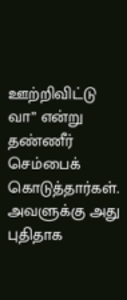ஊற்றிவிட்டு வா” என்று தண்ணீர் செம்பைக் கொடுத்தார்கள். அவளுக்கு அது புதிதாக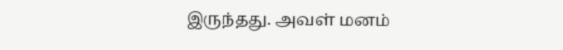இருந்தது. அவள் மனம்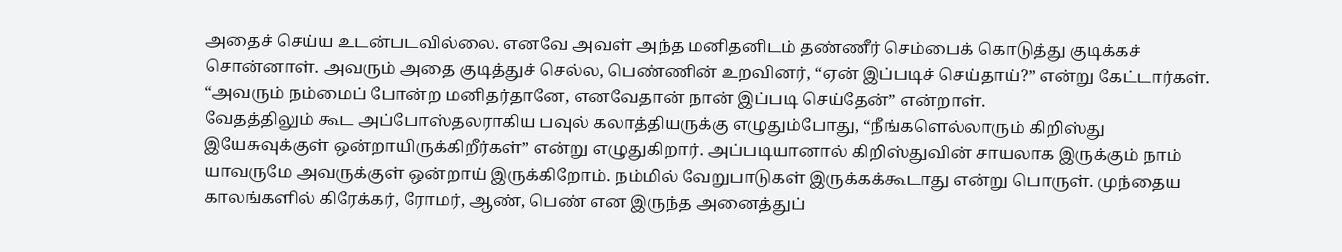அதைச் செய்ய உடன்படவில்லை. எனவே அவள் அந்த மனிதனிடம் தண்ணீர் செம்பைக் கொடுத்து குடிக்கச் சொன்னாள். அவரும் அதை குடித்துச் செல்ல, பெண்ணின் உறவினர், “ஏன் இப்படிச் செய்தாய்?” என்று கேட்டார்கள். “அவரும் நம்மைப் போன்ற மனிதர்தானே, எனவேதான் நான் இப்படி செய்தேன்” என்றாள்.
வேதத்திலும் கூட அப்போஸ்தலராகிய பவுல் கலாத்தியருக்கு எழுதும்போது, “நீங்களெல்லாரும் கிறிஸ்து இயேசுவுக்குள் ஒன்றாயிருக்கிறீர்கள்” என்று எழுதுகிறார். அப்படியானால் கிறிஸ்துவின் சாயலாக இருக்கும் நாம் யாவருமே அவருக்குள் ஒன்றாய் இருக்கிறோம். நம்மில் வேறுபாடுகள் இருக்கக்கூடாது என்று பொருள். முந்தைய காலங்களில் கிரேக்கர், ரோமர், ஆண், பெண் என இருந்த அனைத்துப்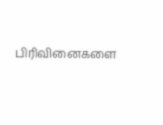பிரிவினைகளை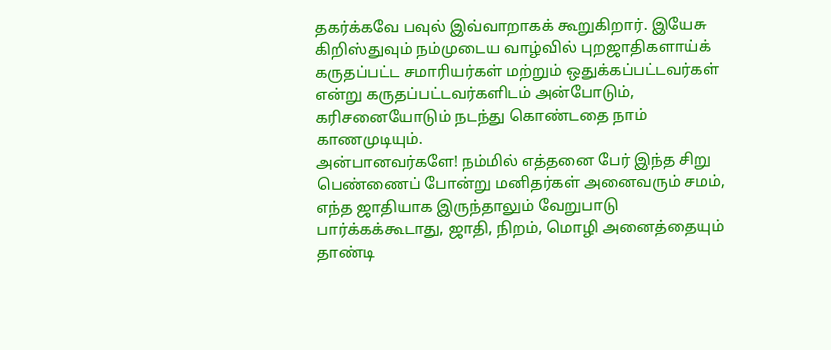தகர்க்கவே பவுல் இவ்வாறாகக் கூறுகிறார். இயேசு கிறிஸ்துவும் நம்முடைய வாழ்வில் புறஜாதிகளாய்க் கருதப்பட்ட சமாரியர்கள் மற்றும் ஒதுக்கப்பட்டவர்கள் என்று கருதப்பட்டவர்களிடம் அன்போடும், கரிசனையோடும் நடந்து கொண்டதை நாம் காணமுடியும்.
அன்பானவர்களே! நம்மில் எத்தனை பேர் இந்த சிறு பெண்ணைப் போன்று மனிதர்கள் அனைவரும் சமம், எந்த ஜாதியாக இருந்தாலும் வேறுபாடு பார்க்கக்கூடாது, ஜாதி, நிறம், மொழி அனைத்தையும் தாண்டி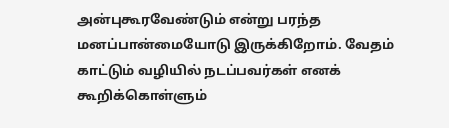அன்புகூரவேண்டும் என்று பரந்த மனப்பான்மையோடு இருக்கிறோம். வேதம் காட்டும் வழியில் நடப்பவர்கள் எனக் கூறிக்கொள்ளும்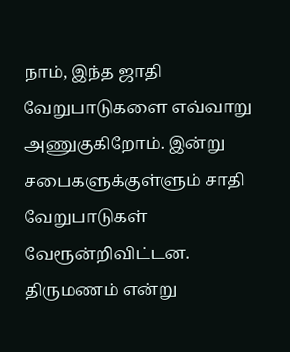நாம், இந்த ஜாதி வேறுபாடுகளை எவ்வாறு அணுகுகிறோம். இன்று சபைகளுக்குள்ளும் சாதி வேறுபாடுகள் வேரூன்றிவிட்டன. திருமணம் என்று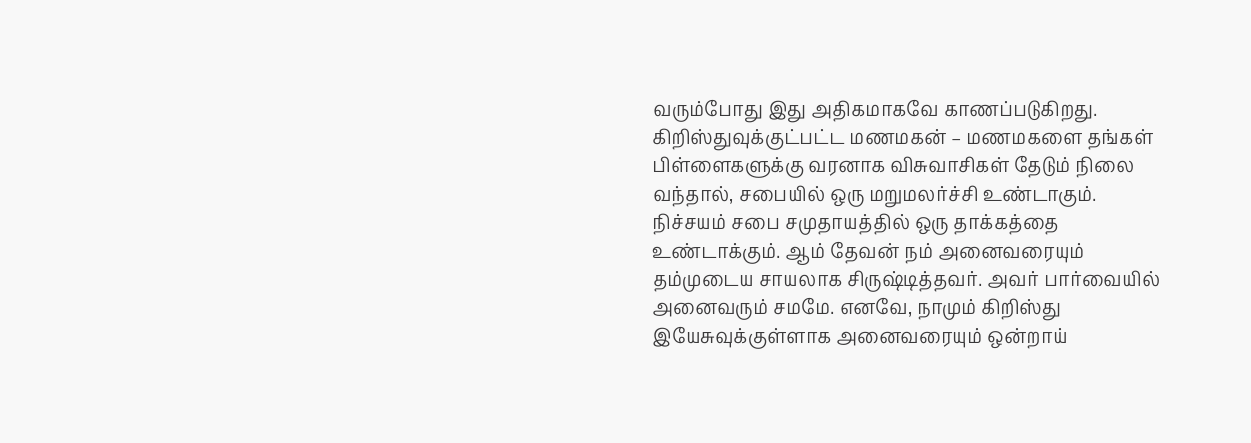வரும்போது இது அதிகமாகவே காணப்படுகிறது. கிறிஸ்துவுக்குட்பட்ட மணமகன் – மணமகளை தங்கள் பிள்ளைகளுக்கு வரனாக விசுவாசிகள் தேடும் நிலை வந்தால், சபையில் ஒரு மறுமலர்ச்சி உண்டாகும். நிச்சயம் சபை சமுதாயத்தில் ஒரு தாக்கத்தை உண்டாக்கும். ஆம் தேவன் நம் அனைவரையும் தம்முடைய சாயலாக சிருஷ்டித்தவர். அவர் பார்வையில் அனைவரும் சமமே. எனவே, நாமும் கிறிஸ்து இயேசுவுக்குள்ளாக அனைவரையும் ஒன்றாய்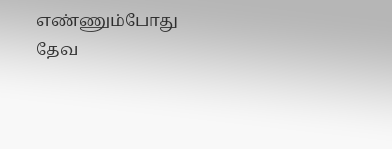எண்ணும்போது தேவ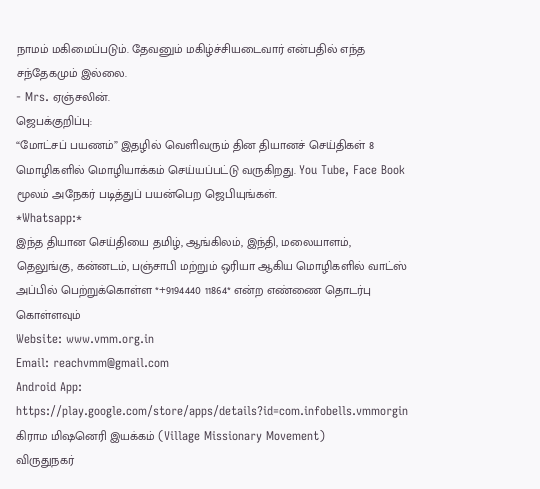நாமம் மகிமைப்படும். தேவனும் மகிழ்ச்சியடைவார் என்பதில் எந்த சந்தேகமும் இல்லை.
- Mrs. ஏஞ்சலின்.
ஜெபக்குறிப்பு:
“மோட்சப் பயணம்” இதழில் வெளிவரும் தின தியானச் செய்திகள் 8 மொழிகளில் மொழியாக்கம் செய்யப்பட்டு வருகிறது. You Tube, Face Book மூலம் அநேகர் படித்துப் பயன்பெற ஜெபியுங்கள்.
*Whatsapp:*
இந்த தியான செய்தியை தமிழ், ஆங்கிலம், இந்தி, மலையாளம், தெலுங்கு, கன்னடம், பஞ்சாபி மற்றும் ஒரியா ஆகிய மொழிகளில் வாட்ஸ் அப்பில் பெற்றுக்கொள்ள *+9194440 11864* என்ற எண்ணை தொடர்பு கொள்ளவும்
Website: www.vmm.org.in
Email: reachvmm@gmail.com
Android App: https://play.google.com/store/apps/details?id=com.infobells.vmmorgin
கிராம மிஷனெரி இயக்கம் (Village Missionary Movement)
விருதுநகர்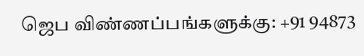ஜெப விண்ணப்பங்களுக்கு: +91 94873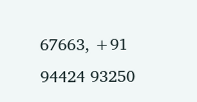67663, +91 94424 93250